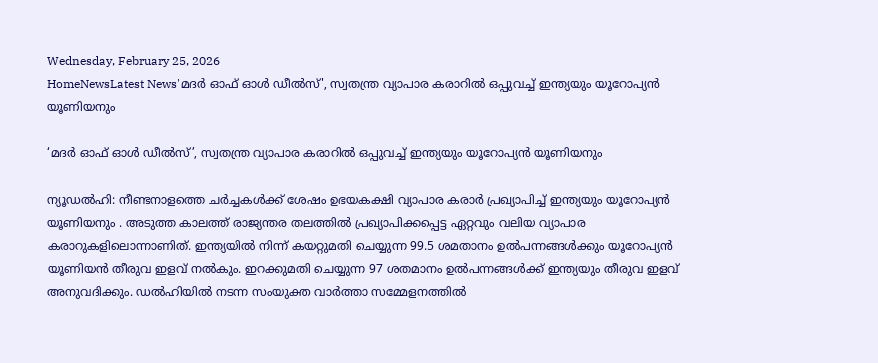Wednesday, February 25, 2026
HomeNewsLatest News'മദർ ഓഫ് ഓൾ ഡീൽസ്', സ്വതന്ത്ര വ്യാപാര കരാറിൽ ഒപ്പുവച്ച് ഇന്ത്യയും യൂറോപ്യൻ യൂണിയനും

‘മദർ ഓഫ് ഓൾ ഡീൽസ്’, സ്വതന്ത്ര വ്യാപാര കരാറിൽ ഒപ്പുവച്ച് ഇന്ത്യയും യൂറോപ്യൻ യൂണിയനും

ന്യൂഡൽഹി: നീണ്ടനാളത്തെ ചര്‍ച്ചകള്‍ക്ക് ശേഷം ഉഭയകക്ഷി വ്യാപാര കരാര്‍ പ്രഖ്യാപിച്ച് ഇന്ത്യയും യൂറോപ്യന്‍ യൂണിയനും . അടുത്ത കാലത്ത് രാജ്യന്തര തലത്തില്‍ പ്രഖ്യാപിക്കപ്പെട്ട ഏറ്റവും വലിയ വ്യാപാര കരാറുകളിലൊന്നാണിത്. ഇന്ത്യയില്‍ നിന്ന് കയറ്റുമതി ചെയ്യുന്ന 99.5 ശമതാനം ഉല്‍പന്നങ്ങള്‍ക്കും യൂറോപ്യന്‍ യൂണിയന്‍ തീരുവ ഇളവ് നല്‍കും. ഇറക്കുമതി ചെയ്യുന്ന 97 ശതമാനം ഉല്‍പന്നങ്ങള്‍ക്ക് ഇന്ത്യയും തീരുവ ഇളവ് അനുവദിക്കും. ഡല്‍ഹിയില്‍ നടന്ന സംയുക്ത വാര്‍ത്താ സമ്മേളനത്തില്‍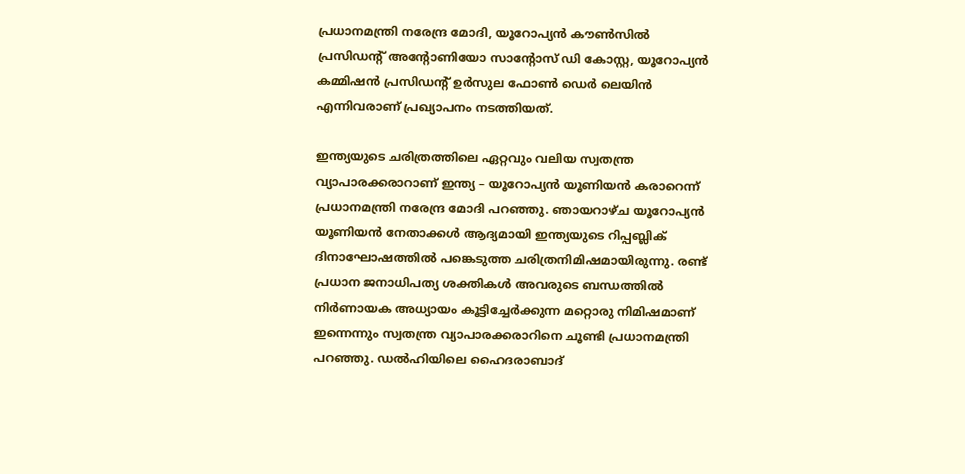പ്രധാനമന്ത്രി നരേന്ദ്ര മോദി, യൂറോപ്യന്‍ കൗണ്‍സില്‍ പ്രസിഡന്റ് അന്റോണിയോ സാന്റോസ് ഡി കോസ്റ്റ, യൂറോപ്യന്‍ കമ്മിഷന്‍ പ്രസിഡന്റ് ഉര്‍സുല ഫോണ്‍ ഡെര്‍ ലെയിന്‍ എന്നിവരാണ് പ്രഖ്യാപനം നടത്തിയത്.

ഇന്ത്യയുടെ ചരിത്രത്തിലെ ഏറ്റവും വലിയ സ്വതന്ത്ര വ്യാപാരക്കരാറാണ് ഇന്ത്യ – യൂറോപ്യന്‍ യൂണിയന്‍ കരാറെന്ന് പ്രധാനമന്ത്രി നരേന്ദ്ര മോദി പറഞ്ഞു. ഞായറാഴ്ച യൂറോപ്യന്‍ യൂണിയന്‍ നേതാക്കള്‍ ആദ്യമായി ഇന്ത്യയുടെ റിപ്പബ്ലിക് ദിനാഘോഷത്തില്‍ പങ്കെടുത്ത ചരിത്രനിമിഷമായിരുന്നു. രണ്ട് പ്രധാന ജനാധിപത്യ ശക്തികള്‍ അവരുടെ ബന്ധത്തില്‍ നിര്‍ണായക അധ്യായം കൂട്ടിച്ചേര്‍ക്കുന്ന മറ്റൊരു നിമിഷമാണ് ഇന്നെന്നും സ്വതന്ത്ര വ്യാപാരക്കരാറിനെ ചൂണ്ടി പ്രധാനമന്ത്രി പറഞ്ഞു. ഡല്‍ഹിയിലെ ഹൈദരാബാദ്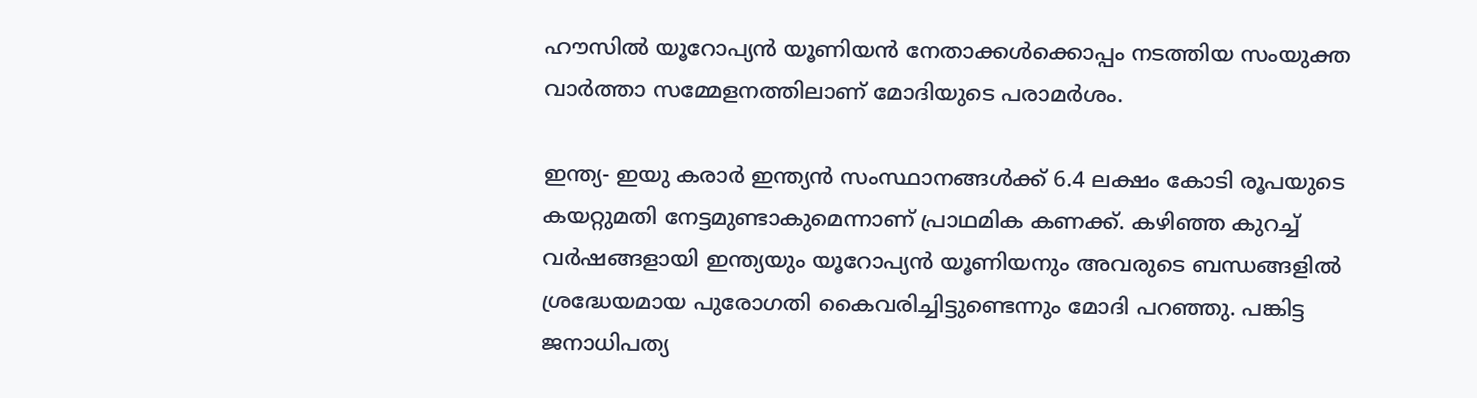ഹൗസില്‍ യൂറോപ്യന്‍ യൂണിയന്‍ നേതാക്കള്‍ക്കൊപ്പം നടത്തിയ സംയുക്ത വാര്‍ത്താ സമ്മേളനത്തിലാണ് മോദിയുടെ പരാമര്‍ശം.

ഇന്ത്യ- ഇയു കരാര്‍ ഇന്ത്യന്‍ സംസ്ഥാനങ്ങള്‍ക്ക് 6.4 ലക്ഷം കോടി രൂപയുടെ കയറ്റുമതി നേട്ടമുണ്ടാകുമെന്നാണ് പ്രാഥമിക കണക്ക്. കഴിഞ്ഞ കുറച്ച് വര്‍ഷങ്ങളായി ഇന്ത്യയും യൂറോപ്യന്‍ യൂണിയനും അവരുടെ ബന്ധങ്ങളില്‍ ശ്രദ്ധേയമായ പുരോഗതി കൈവരിച്ചിട്ടുണ്ടെന്നും മോദി പറഞ്ഞു. പങ്കിട്ട ജനാധിപത്യ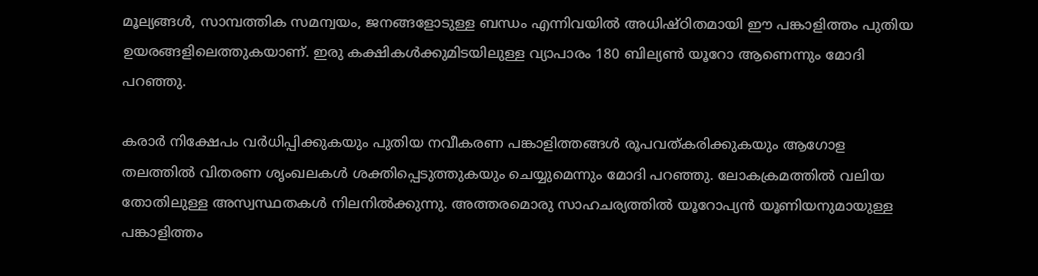മൂല്യങ്ങള്‍, സാമ്പത്തിക സമന്വയം, ജനങ്ങളോടുള്ള ബന്ധം എന്നിവയില്‍ അധിഷ്ഠിതമായി ഈ പങ്കാളിത്തം പുതിയ ഉയരങ്ങളിലെത്തുകയാണ്. ഇരു കക്ഷികള്‍ക്കുമിടയിലുള്ള വ്യാപാരം 180 ബില്യണ്‍ യൂറോ ആണെന്നും മോദി പറഞ്ഞു.

കരാര്‍ നിക്ഷേപം വര്‍ധിപ്പിക്കുകയും പുതിയ നവീകരണ പങ്കാളിത്തങ്ങള്‍ രൂപവത്കരിക്കുകയും ആഗോള തലത്തില്‍ വിതരണ ശൃംഖലകള്‍ ശക്തിപ്പെടുത്തുകയും ചെയ്യുമെന്നും മോദി പറഞ്ഞു. ലോകക്രമത്തില്‍ വലിയ തോതിലുള്ള അസ്വസ്ഥതകള്‍ നിലനില്‍ക്കുന്നു. അത്തരമൊരു സാഹചര്യത്തില്‍ യൂറോപ്യന്‍ യൂണിയനുമായുള്ള പങ്കാളിത്തം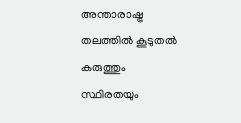അന്താരാഷ്ട്ര തലത്തില്‍ കൂടുതല്‍ കരുത്തും സ്ഥിരതയും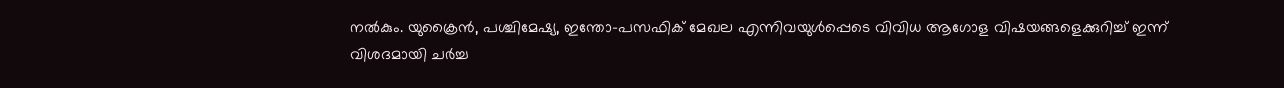നല്‍കും. യുക്രൈന്‍, പശ്ചിമേഷ്യ, ഇന്തോ-പസഫിക് മേഖല എന്നിവയുള്‍പ്പെടെ വിവിധ ആഗോള വിഷയങ്ങളെക്കുറിച്ച് ഇന്ന് വിശദമായി ചര്‍ച്ച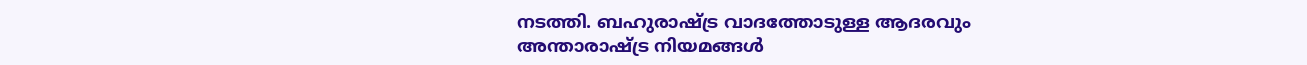നടത്തി. ബഹുരാഷ്ട്ര വാദത്തോടുള്ള ആദരവും അന്താരാഷ്ട്ര നിയമങ്ങള്‍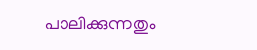പാലിക്കുന്നതും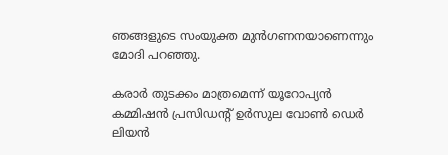ഞങ്ങളുടെ സംയുക്ത മുന്‍ഗണനയാണെന്നും മോദി പറഞ്ഞു.

കരാര്‍ തുടക്കം മാത്രമെന്ന് യൂറോപ്യന്‍ കമ്മിഷന്‍ പ്രസിഡന്റ് ഉര്‍സുല വോണ്‍ ഡെര്‍ ലിയന്‍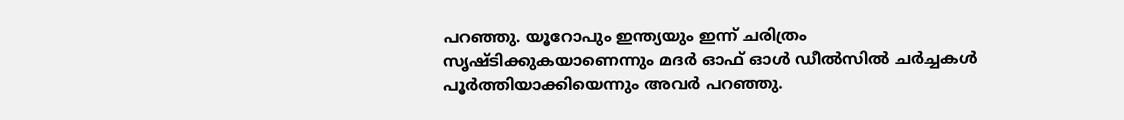പറഞ്ഞു. യൂറോപും ഇന്ത്യയും ഇന്ന് ചരിത്രം സൃഷ്ടിക്കുകയാണെന്നും മദര്‍ ഓഫ് ഓള്‍ ഡീല്‍സില്‍ ചര്‍ച്ചകള്‍ പൂര്‍ത്തിയാക്കിയെന്നും അവര്‍ പറഞ്ഞു.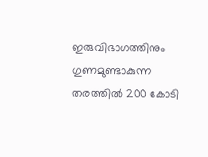ഇരുവിഭാഗത്തിനും ഗുണമുണ്ടാകുന്ന തരത്തില്‍ 200 കോടി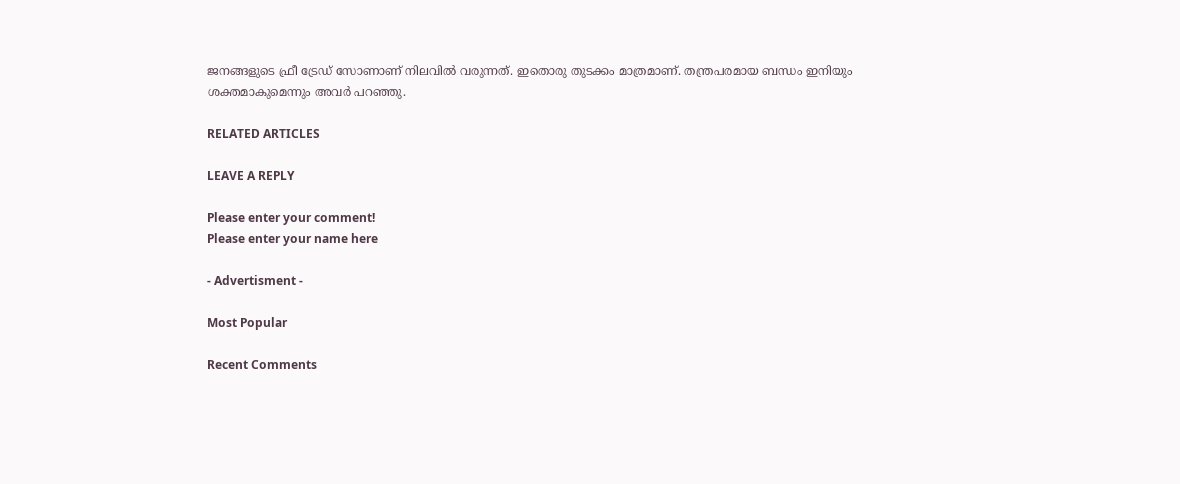ജനങ്ങളുടെ ഫ്രീ ട്രേഡ് സോണാണ് നിലവില്‍ വരുന്നത്. ഇതൊരു തുടക്കം മാത്രമാണ്. തന്ത്രപരമായ ബന്ധം ഇനിയും ശക്തമാകുമെന്നും അവര്‍ പറഞ്ഞു.

RELATED ARTICLES

LEAVE A REPLY

Please enter your comment!
Please enter your name here

- Advertisment -

Most Popular

Recent Comments